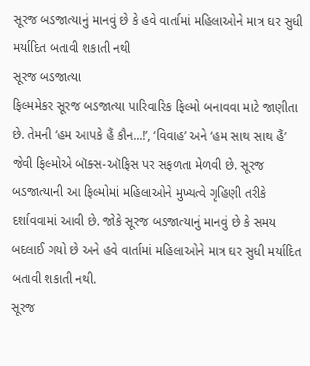સૂરજ બડજાત્યાનું માનવું છે કે હવે વાર્તામાં મહિલાઓને માત્ર ઘર સુધી મર્યાદિત બતાવી શકાતી નથી
સૂરજ બડજાત્યા
ફિલ્મમેકર સૂરજ બડજાત્યા પારિવારિક ફિલ્મો બનાવવા માટે જાણીતા છે. તેમની ‘હમ આપકે હૈં કૌન...!’, ‘વિવાહ’ અને ‘હમ સાથ સાથ હૈં’ જેવી ફિલ્મોએ બૉક્સ-ઑફિસ પર સફળતા મેળવી છે. સૂરજ બડજાત્યાની આ ફિલ્મોમાં મહિલાઓને મુખ્યત્વે ગૃહિણી તરીકે દર્શાવવામાં આવી છે. જોકે સૂરજ બડજાત્યાનું માનવું છે કે સમય બદલાઈ ગયો છે અને હવે વાર્તામાં મહિલાઓને માત્ર ઘર સુધી મર્યાદિત બતાવી શકાતી નથી.
સૂરજ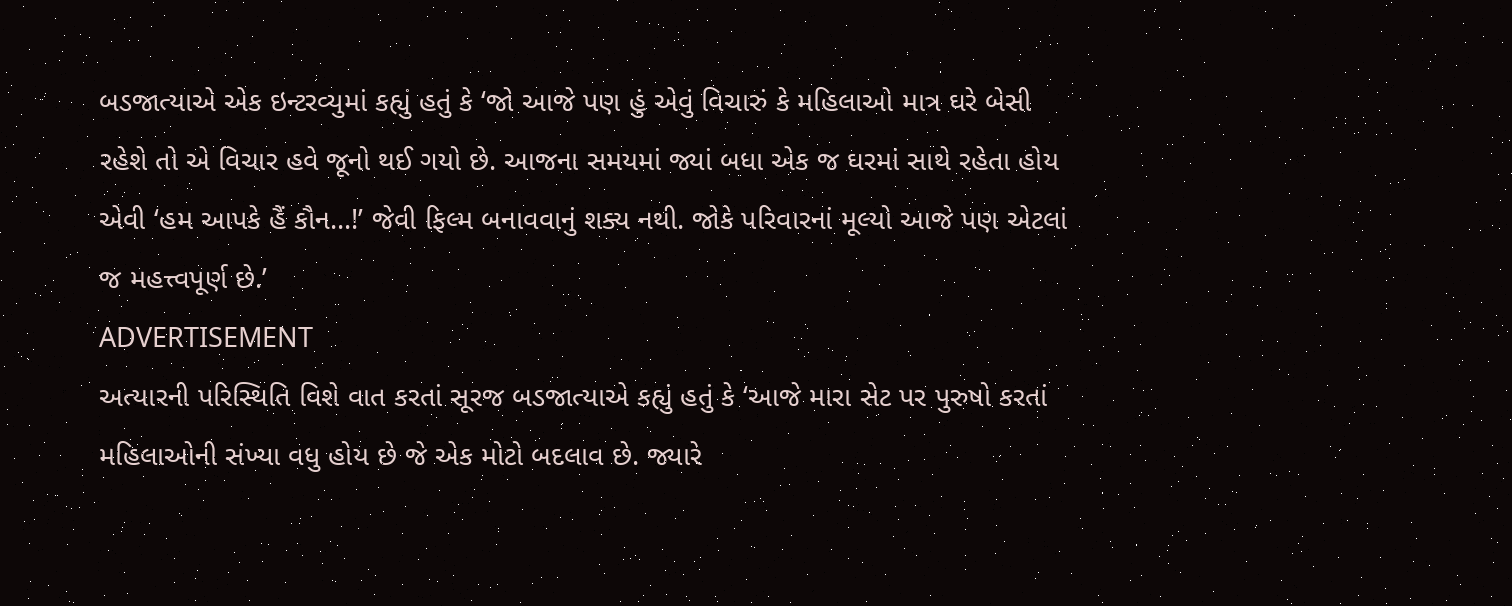બડજાત્યાએ એક ઇન્ટરવ્યુમાં કહ્યું હતું કે ‘જો આજે પણ હું એવું વિચારું કે મહિલાઓ માત્ર ઘરે બેસી રહેશે તો એ વિચાર હવે જૂનો થઈ ગયો છે. આજના સમયમાં જ્યાં બધા એક જ ઘરમાં સાથે રહેતા હોય એવી ‘હમ આપકે હૈં કૌન...!’ જેવી ફિલ્મ બનાવવાનું શક્ય નથી. જોકે પરિવારનાં મૂલ્યો આજે પણ એટલાં જ મહત્ત્વપૂર્ણ છે.’
ADVERTISEMENT
અત્યારની પરિસ્થિતિ વિશે વાત કરતાં સૂરજ બડજાત્યાએ કહ્યું હતું કે ‘આજે મારા સેટ પર પુરુષો કરતાં મહિલાઓની સંખ્યા વધુ હોય છે જે એક મોટો બદલાવ છે. જ્યારે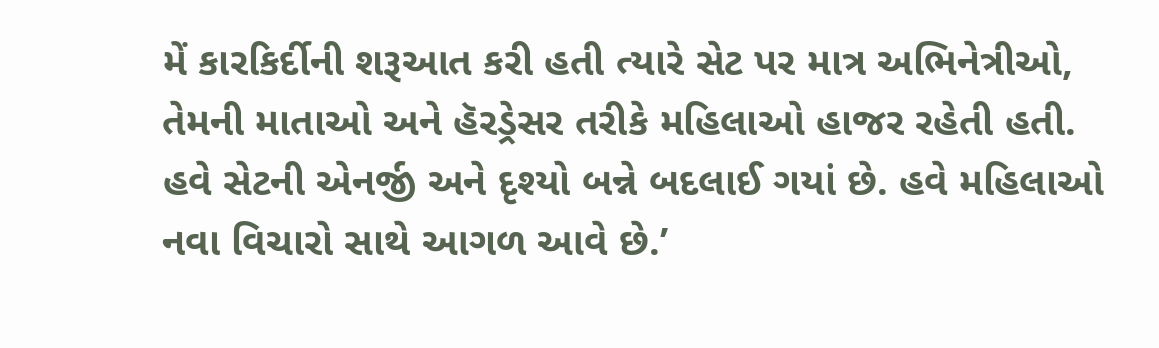મેં કારકિર્દીની શરૂઆત કરી હતી ત્યારે સેટ પર માત્ર અભિનેત્રીઓ, તેમની માતાઓ અને હૅરડ્રેસર તરીકે મહિલાઓ હાજર રહેતી હતી. હવે સેટની એનર્જી અને દૃશ્યો બન્ને બદલાઈ ગયાં છે. હવે મહિલાઓ નવા વિચારો સાથે આગળ આવે છે.’